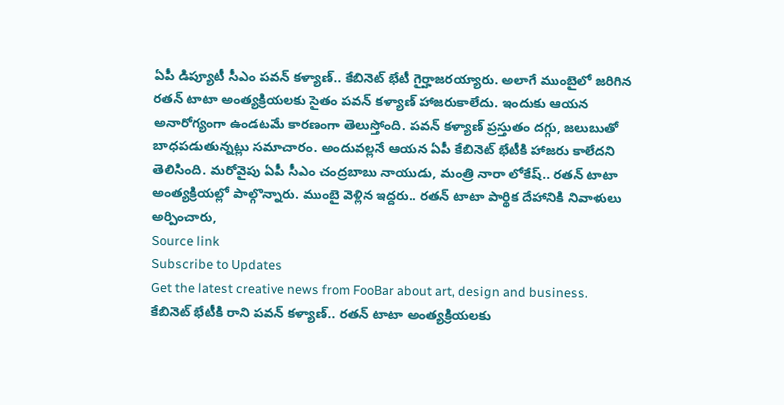ఏపీ డిప్యూటీ సీఎం పవన్ కళ్యాణ్.. కేబినెట్ భేటీ గైర్హాజరయ్యారు. అలాగే ముంబైలో జరిగిన రతన్ టాటా అంత్యక్రియలకు సైతం పవన్ కళ్యాణ్ హాజరుకాలేదు. ఇందుకు ఆయన అనారోగ్యంగా ఉండటమే కారణంగా తెలుస్తోంది. పవన్ కళ్యాణ్ ప్రస్తుతం దగ్గు, జలుబుతో బాధపడుతున్నట్లు సమాచారం. అందువల్లనే ఆయన ఏపీ కేబినెట్ భేటీకి హాజరు కాలేదని తెలిసింది. మరోవైపు ఏపీ సీఎం చంద్రబాబు నాయుడు, మంత్రి నారా లోకేష్.. రతన్ టాటా అంత్యక్రియల్లో పాల్గొన్నారు. ముంబై వెళ్లిన ఇద్దరు.. రతన్ టాటా పార్థిక దేహానికి నివాళులు అర్పించారు,
Source link
Subscribe to Updates
Get the latest creative news from FooBar about art, design and business.
కేబినెట్ భేటీకి రాని పవన్ కళ్యాణ్.. రతన్ టాటా అంత్యక్రియలకు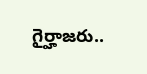గైర్హాజరు..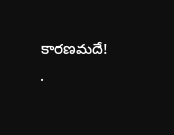కారణమదే!
.